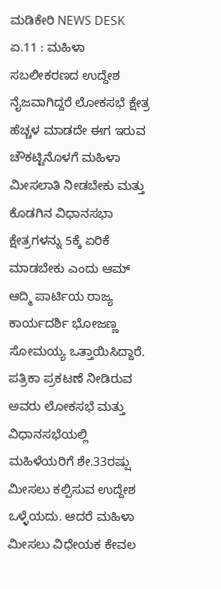ಮಡಿಕೇರಿ NEWS DESK ಏ.11 : ಮಹಿಳಾ ಸಬಲೀಕರಣದ ಉದ್ದೇಶ ನೈಜವಾಗಿದ್ದರೆ ಲೋಕಸಭೆ ಕ್ಷೇತ್ರ ಹೆಚ್ಚಳ ಮಾಡದೇ ಈಗ ಇರುವ ಚೌಕಟ್ಟಿನೊಳಗೆ ಮಹಿಳಾ ಮೀಸಲಾತಿ ನೀಡಬೇಕು ಮತ್ತು ಕೊಡಗಿನ ವಿಧಾನಸಭಾ ಕ್ಷೇತ್ರಗಳನ್ನು 5ಕ್ಕೆ ಏರಿಕೆ ಮಾಡಬೇಕು ಎಂದು ಆಮ್ ಆದ್ಮಿ ಪಾರ್ಟಿಯ ರಾಜ್ಯ ಕಾರ್ಯದರ್ಶಿ ಭೋಜಣ್ಣ ಸೋಮಯ್ಯ ಒತ್ತಾಯಿಸಿದ್ದಾರೆ. ಪತ್ರಿಕಾ ಪ್ರಕಟಣೆ ನೀಡಿರುವ ಅವರು ಲೋಕಸಭೆ ಮತ್ತು ವಿಧಾನಸಭೆಯಲ್ಲಿ ಮಹಿಳೆಯರಿಗೆ ಶೇ.33ರಷ್ಷು ಮೀಸಲು ಕಲ್ಪಿಸುವ ಉದ್ದೇಶ ಒಳ್ಳೆಯದು. ಆದರೆ ಮಹಿಳಾ ಮೀಸಲು ವಿಧೇಯಕ ಕೇವಲ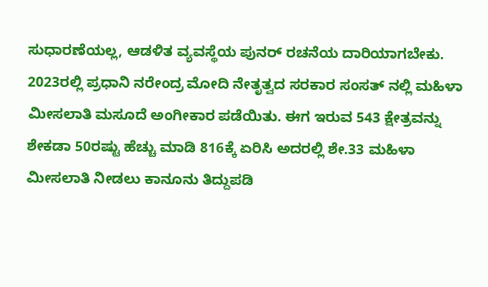ಸುಧಾರಣೆಯಲ್ಲ, ಆಡಳಿತ ವ್ಯವಸ್ಥೆಯ ಪುನರ್ ರಚನೆಯ ದಾರಿಯಾಗಬೇಕು. 2023ರಲ್ಲಿ ಪ್ರಧಾನಿ ನರೇಂದ್ರ ಮೋದಿ ನೇತೃತ್ವದ ಸರಕಾರ ಸಂಸತ್ ನಲ್ಲಿ ಮಹಿಳಾ ಮೀಸಲಾತಿ ಮಸೂದೆ ಅಂಗೀಕಾರ ಪಡೆಯಿತು. ಈಗ ಇರುವ 543 ಕ್ಷೇತ್ರವನ್ನು ಶೇಕಡಾ 50ರಷ್ಟು ಹೆಚ್ಚು ಮಾಡಿ 816ಕ್ಕೆ ಏರಿಸಿ ಅದರಲ್ಲಿ ಶೇ.33 ಮಹಿಳಾ ಮೀಸಲಾತಿ ನೀಡಲು ಕಾನೂನು ತಿದ್ದುಪಡಿ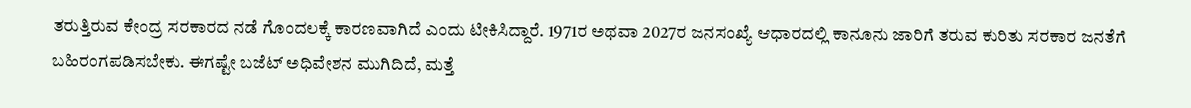ತರುತ್ತಿರುವ ಕೇಂದ್ರ ಸರಕಾರದ ನಡೆ ಗೊಂದಲಕ್ಕೆ ಕಾರಣವಾಗಿದೆ ಎಂದು ಟೀಕಿಸಿದ್ದಾರೆ. 1971ರ ಅಥವಾ 2027ರ ಜನಸಂಖ್ಯೆ ಆಧಾರದಲ್ಲಿ ಕಾನೂನು ಜಾರಿಗೆ ತರುವ ಕುರಿತು ಸರಕಾರ ಜನತೆಗೆ ಬಹಿರಂಗಪಡಿಸಬೇಕು. ಈಗಷ್ಟೇ ಬಜೆಟ್ ಅಧಿವೇಶನ ಮುಗಿದಿದೆ, ಮತ್ತೆ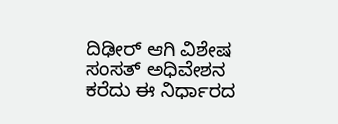ದಿಢೀರ್ ಆಗಿ ವಿಶೇಷ ಸಂಸತ್ ಅಧಿವೇಶನ ಕರೆದು ಈ ನಿರ್ಧಾರದ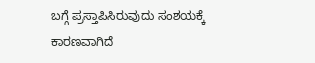ಬಗ್ಗೆ ಪ್ರಸ್ತಾಪಿಸಿರುವುದು ಸಂಶಯಕ್ಕೆ ಕಾರಣವಾಗಿದೆ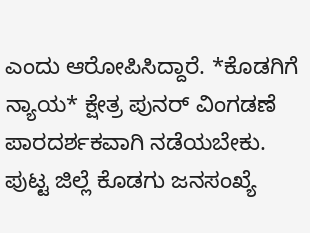ಎಂದು ಆರೋಪಿಸಿದ್ದಾರೆ. *ಕೊಡಗಿಗೆ ನ್ಯಾಯ* ಕ್ಷೇತ್ರ ಪುನರ್ ವಿಂಗಡಣೆ ಪಾರದರ್ಶಕವಾಗಿ ನಡೆಯಬೇಕು. ಪುಟ್ಟ ಜಿಲ್ಲೆ ಕೊಡಗು ಜನಸಂಖ್ಯೆ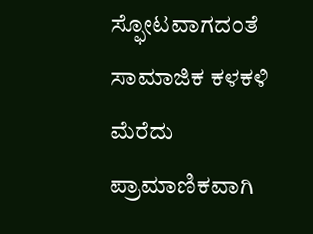ಸ್ಫೋಟವಾಗದಂತೆ ಸಾಮಾಜಿಕ ಕಳಕಳಿ ಮೆರೆದು ಪ್ರಾಮಾಣಿಕವಾಗಿ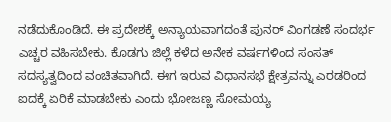ನಡೆದುಕೊಂಡಿದೆ. ಈ ಪ್ರದೇಶಕ್ಕೆ ಅನ್ಯಾಯವಾಗದಂತೆ ಪುನರ್ ವಿಂಗಡಣೆ ಸಂದರ್ಭ ಎಚ್ಚರ ವಹಿಸಬೇಕು. ಕೊಡಗು ಜಿಲ್ಲೆ ಕಳೆದ ಅನೇಕ ವರ್ಷಗಳಿಂದ ಸಂಸತ್ ಸದಸ್ಯತ್ವದಿಂದ ವಂಚಿತವಾಗಿದೆ. ಈಗ ಇರುವ ವಿಧಾನಸಭೆ ಕ್ಷೇತ್ರವನ್ನು ಎರಡರಿಂದ ಐದಕ್ಕೆ ಏರಿಕೆ ಮಾಡಬೇಕು ಎಂದು ಭೋಜಣ್ಣ ಸೋಮಯ್ಯ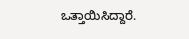ಒತ್ತಾಯಿಸಿದ್ದಾರೆ.